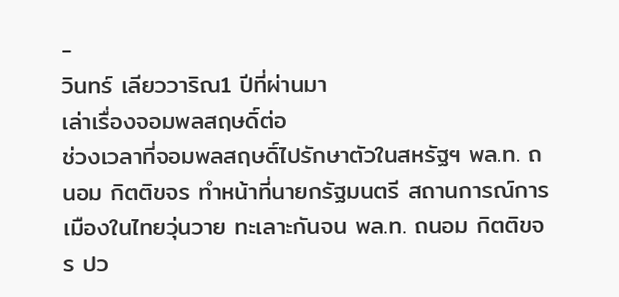-
วินทร์ เลียววาริณ1 ปีที่ผ่านมา
เล่าเรื่องจอมพลสฤษดิ์ต่อ
ช่วงเวลาที่จอมพลสฤษดิ์ไปรักษาตัวในสหรัฐฯ พล.ท. ถนอม กิตติขจร ทำหน้าที่นายกรัฐมนตรี สถานการณ์การเมืองในไทยวุ่นวาย ทะเลาะกันจน พล.ท. ถนอม กิตติขจร ปว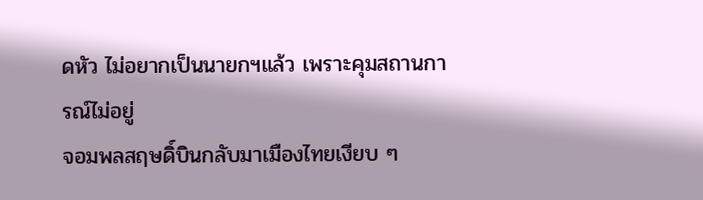ดหัว ไม่อยากเป็นนายกฯแล้ว เพราะคุมสถานการณ์ไม่อยู่
จอมพลสฤษดิ์บินกลับมาเมืองไทยเงียบ ๆ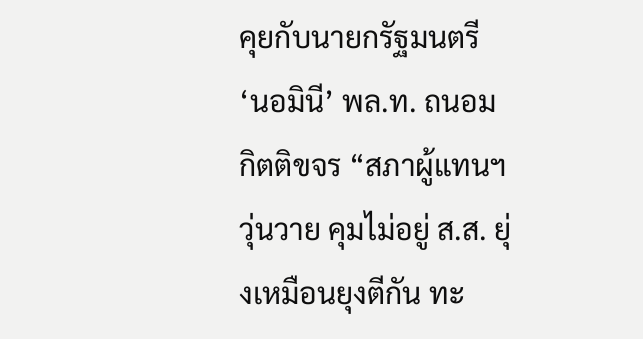คุยกับนายกรัฐมนตรี ‘นอมินี’ พล.ท. ถนอม กิตติขจร “สภาผู้แทนฯวุ่นวาย คุมไม่อยู่ ส.ส. ยุ่งเหมือนยุงตีกัน ทะ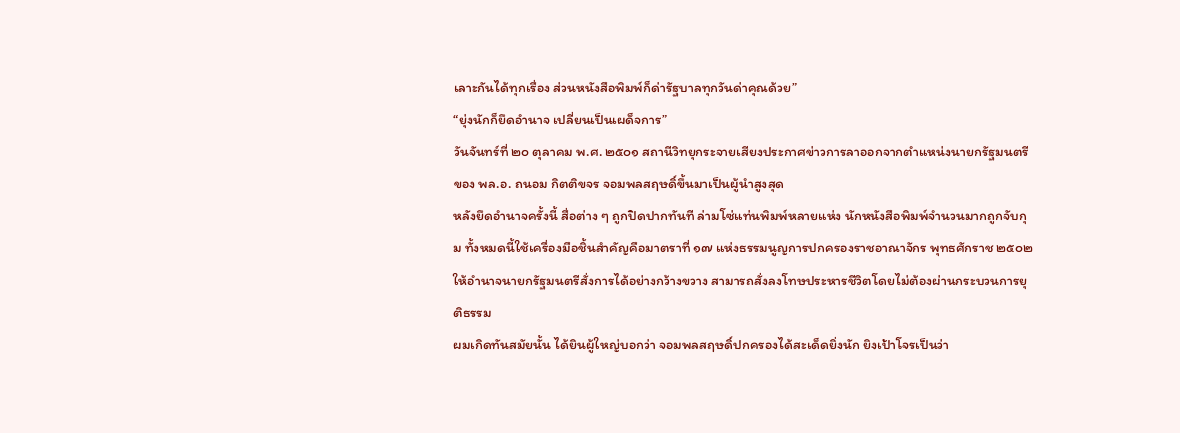เลาะกันได้ทุกเรื่อง ส่วนหนังสือพิมพ์ก็ด่ารัฐบาลทุกวันด่าคุณด้วย”
“ยุ่งนักก็ยึดอำนาจ เปลี่ยนเป็นเผด็จการ”
วันจันทร์ที่ ๒๐ ตุลาคม พ.ศ. ๒๕๐๑ สถานีวิทยุกระจายเสียงประกาศข่าวการลาออกจากตำแหน่งนายกรัฐมนตรีของ พล.อ. ถนอม กิตติขจร จอมพลสฤษดิ์ขึ้นมาเป็นผู้นำสูงสุด
หลังยึดอำนาจครั้งนี้ สื่อต่าง ๆ ถูกปิดปากทันที ล่ามโซ่แท่นพิมพ์หลายแห่ง นักหนังสือพิมพ์จำนวนมากถูกจับกุม ทั้งหมดนี้ใช้เครื่องมือชิ้นสำคัญคือมาตราที่ ๑๗ แห่งธรรมนูญการปกครองราชอาณาจักร พุทธศักราช ๒๕๐๒ ให้อำนาจนายกรัฐมนตรีสั่งการได้อย่างกว้างขวาง สามารถสั่งลงโทษประหารชีวิตโดยไม่ต้องผ่านกระบวนการยุติธรรม
ผมเกิดทันสมัยนั้น ได้ยินผู้ใหญ่บอกว่า จอมพลสฤษดิ์ปกครองได้สะเด็ดยิ่งนัก ยิงเป้าโจรเป็นว่า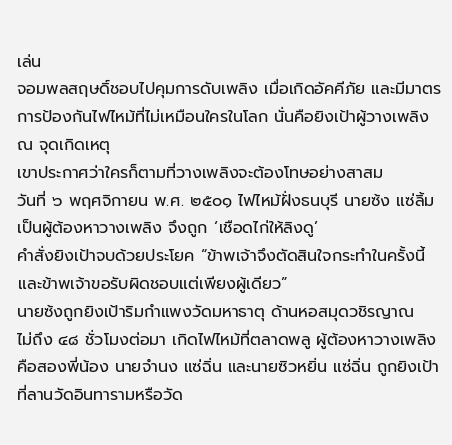เล่น
จอมพลสฤษดิ์ชอบไปคุมการดับเพลิง เมื่อเกิดอัคคีภัย และมีมาตรการป้องกันไฟไหม้ที่ไม่เหมือนใครในโลก นั่นคือยิงเป้าผู้วางเพลิง ณ จุดเกิดเหตุ
เขาประกาศว่าใครก็ตามที่วางเพลิงจะต้องโทษอย่างสาสม
วันที่ ๖ พฤศจิกายน พ.ศ. ๒๕๐๑ ไฟไหม้ฝั่งธนบุรี นายซ้ง แซ่ลิ้ม เป็นผู้ต้องหาวางเพลิง จึงถูก ‘เชือดไก่ให้ลิงดู’
คำสั่งยิงเป้าจบด้วยประโยค “ข้าพเจ้าจึงตัดสินใจกระทำในครั้งนี้ และข้าพเจ้าขอรับผิดชอบแต่เพียงผู้เดียว”
นายซ้งถูกยิงเป้าริมกำแพงวัดมหาธาตุ ด้านหอสมุดวชิรญาณ
ไม่ถึง ๔๘ ชั่วโมงต่อมา เกิดไฟไหม้ที่ตลาดพลู ผู้ต้องหาวางเพลิงคือสองพี่น้อง นายจำนง แซ่ฉิ่น และนายซิวหยิ่น แซ่ฉิ่น ถูกยิงเป้าที่ลานวัดอินทารามหรือวัด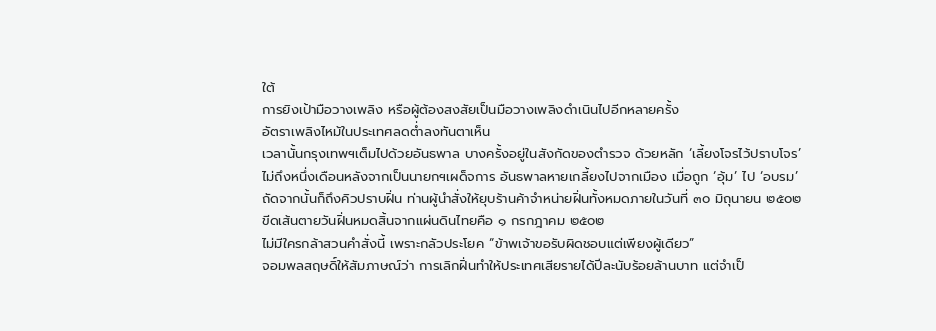ใต้
การยิงเป้ามือวางเพลิง หรือผู้ต้องสงสัยเป็นมือวางเพลิงดำเนินไปอีกหลายครั้ง
อัตราเพลิงไหม้ในประเทศลดต่ำลงทันตาเห็น
เวลานั้นกรุงเทพฯเต็มไปด้วยอันธพาล บางครั้งอยู่ในสังกัดของตำรวจ ด้วยหลัก ‘เลี้ยงโจรไว้ปราบโจร’
ไม่ถึงหนึ่งเดือนหลังจากเป็นนายกฯเผด็จการ อันธพาลหายเกลี้ยงไปจากเมือง เมื่อถูก ‘อุ้ม’ ไป ‘อบรม’
ถัดจากนั้นก็ถึงคิวปราบฝิ่น ท่านผู้นำสั่งให้ยุบร้านค้าจำหน่ายฝิ่นทั้งหมดภายในวันที่ ๓๐ มิถุนายน ๒๕๐๒
ขีดเส้นตายวันฝิ่นหมดสิ้นจากแผ่นดินไทยคือ ๑ กรกฎาคม ๒๕๐๒
ไม่มีใครกล้าสวนคำสั่งนี้ เพราะกลัวประโยค “ข้าพเจ้าขอรับผิดชอบแต่เพียงผู้เดียว”
จอมพลสฤษดิ์ให้สัมภาษณ์ว่า การเลิกฝิ่นทำให้ประเทศเสียรายได้ปีละนับร้อยล้านบาท แต่จำเป็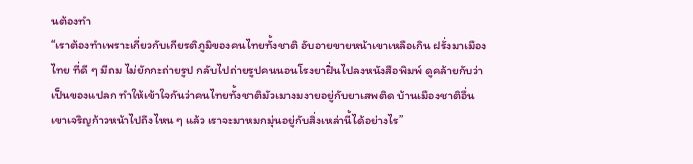นต้องทำ
“เราต้องทำเพราะเกี่ยวกับเกียรติภูมิของคนไทยทั้งชาติ อับอายขายหน้าเขาเหลือเกิน ฝรั่งมาเมืองไทย ที่ดี ๆ มีถม ไม่ยักกะถ่ายรูป กลับไปถ่ายรูปคนนอนโรงยาฝิ่นไปลงหนังสือพิมพ์ ดูคล้ายกับว่าเป็นของแปลก ทำให้เข้าใจกันว่าคนไทยทั้งชาติมัวเมางมงายอยู่กับยาเสพติด บ้านเมืองชาติอื่นเขาเจริญก้าวหน้าไปถึงไหน ๆ แล้ว เราจะมาหมกมุ่นอยู่กับสิ่งเหล่านี้ได้อย่างไร”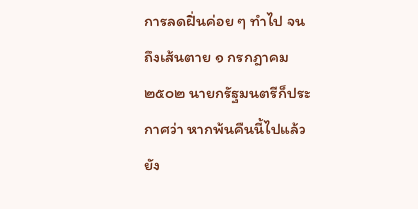การลดฝิ่นค่อย ๆ ทำไป จนถึงเส้นตาย ๑ กรกฎาคม ๒๕๐๒ นายกรัฐมนตรีก็ประกาศว่า หากพ้นคืนนี้ไปแล้ว ยัง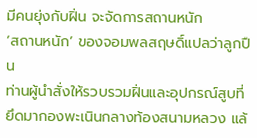มีคนยุ่งกับฝิ่น จะจัดการสถานหนัก
‘สถานหนัก’ ของจอมพลสฤษดิ์แปลว่าลูกปืน
ท่านผู้นำสั่งให้รวบรวมฝิ่นและอุปกรณ์สูบที่ยึดมากองพะเนินกลางท้องสนามหลวง แล้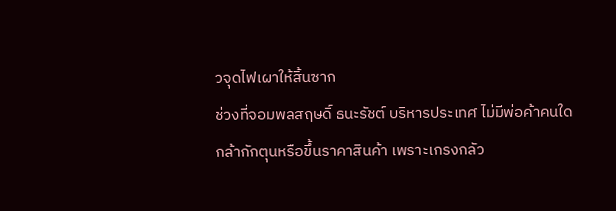วจุดไฟเผาให้สิ้นซาก
ช่วงที่จอมพลสฤษดิ์ ธนะรัชต์ บริหารประเทศ ไม่มีพ่อค้าคนใดกล้ากักตุนหรือขึ้นราคาสินค้า เพราะเกรงกลัว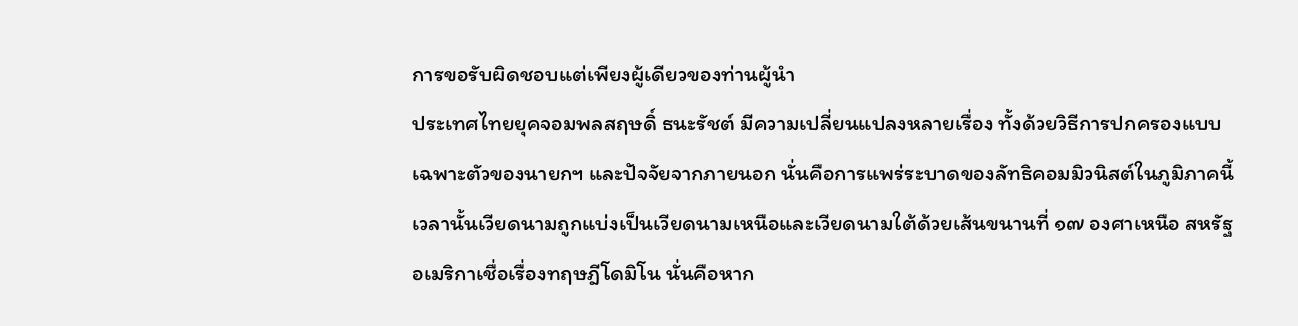การขอรับผิดชอบแต่เพียงผู้เดียวของท่านผู้นำ
ประเทศไทยยุคจอมพลสฤษดิ์ ธนะรัชต์ มีความเปลี่ยนแปลงหลายเรื่อง ทั้งด้วยวิธีการปกครองแบบเฉพาะตัวของนายกฯ และปัจจัยจากภายนอก นั่นคือการแพร่ระบาดของลัทธิคอมมิวนิสต์ในภูมิภาคนี้
เวลานั้นเวียดนามถูกแบ่งเป็นเวียดนามเหนือและเวียดนามใต้ด้วยเส้นขนานที่ ๑๗ องศาเหนือ สหรัฐอเมริกาเชื่อเรื่องทฤษฎีโดมิโน นั่นคือหาก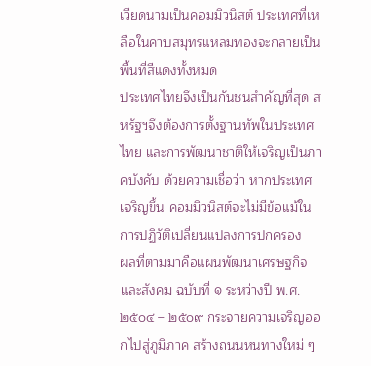เวียดนามเป็นคอมมิวนิสต์ ประเทศที่เหลือในคาบสมุทรแหลมทองจะกลายเป็นพื้นที่สีแดงทั้งหมด
ประเทศไทยจึงเป็นกันชนสำคัญที่สุด สหรัฐฯจึงต้องการตั้งฐานทัพในประเทศไทย และการพัฒนาชาติให้เจริญเป็นภาคบังคับ ด้วยความเชื่อว่า หากประเทศเจริญขึ้น คอมมิวนิสต์จะไม่มีข้อแม้ในการปฏิวัติเปลี่ยนแปลงการปกครอง
ผลที่ตามมาคือแผนพัฒนาเศรษฐกิจและสังคม ฉบับที่ ๑ ระหว่างปี พ.ศ. ๒๕๐๔ – ๒๕๐๙ กระจายความเจริญออกไปสู่ภูมิภาค สร้างถนนหนทางใหม่ ๆ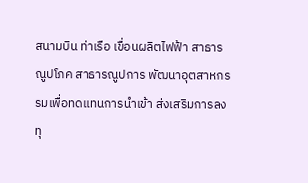สนามบิน ท่าเรือ เขื่อนผลิตไฟฟ้า สาธารณูปโภค สาธารณูปการ พัฒนาอุตสาหกรรมเพื่อทดแทนการนำเข้า ส่งเสริมการลงทุ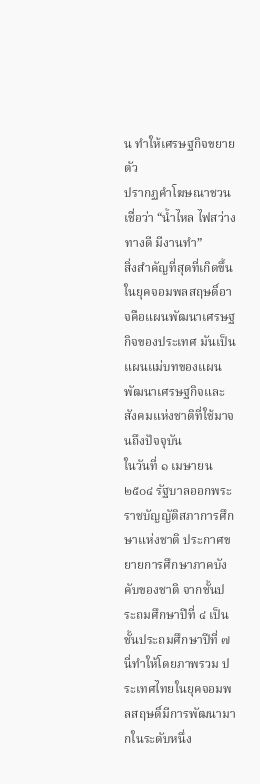น ทำให้เศรษฐกิจขยายตัว
ปรากฏคำโฆษณาชวนเชื่อว่า “น้ำไหล ไฟสว่าง ทางดี มีงานทำ”
สิ่งสำคัญที่สุดที่เกิดขึ้นในยุคจอมพลสฤษดิ์อาจคือแผนพัฒนาเศรษฐกิจของประเทศ มันเป็นแผนแม่บทของแผนพัฒนาเศรษฐกิจและสังคมแห่งชาติที่ใช้มาจนถึงปัจจุบัน
ในวันที่ ๑ เมษายน ๒๕๐๔ รัฐบาลออกพระราชบัญญัติสภาการศึกษาแห่งชาติ ประกาศขยายการศึกษาภาคบังคับของชาติ จากชั้นประถมศึกษาปีที่ ๔ เป็นชั้นประถมศึกษาปีที่ ๗
นี่ทำให้โดยภาพรวม ประเทศไทยในยุคจอมพลสฤษดิ์มีการพัฒนามากในระดับหนึ่ง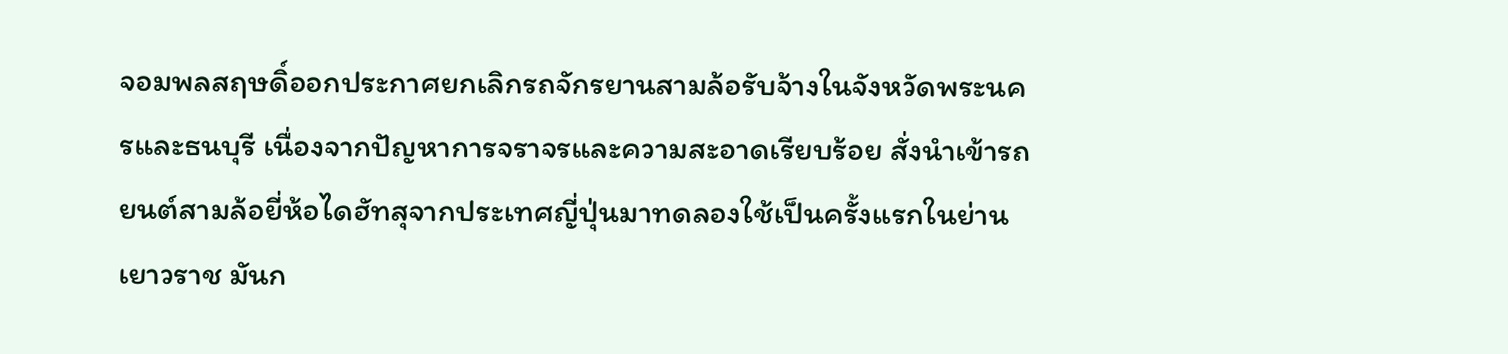จอมพลสฤษดิ์ออกประกาศยกเลิกรถจักรยานสามล้อรับจ้างในจังหวัดพระนครและธนบุรี เนื่องจากปัญหาการจราจรและความสะอาดเรียบร้อย สั่งนำเข้ารถยนต์สามล้อยี่ห้อไดฮัทสุจากประเทศญี่ปุ่นมาทดลองใช้เป็นครั้งแรกในย่านเยาวราช มันก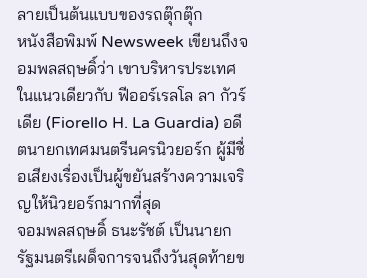ลายเป็นต้นแบบของรถตุ๊กตุ๊ก
หนังสือพิมพ์ Newsweek เขียนถึงจอมพลสฤษดิ์ว่า เขาบริหารประเทศในแนวเดียวกับ ฟีออร์เรลโล ลา กัวร์เดีย (Fiorello H. La Guardia) อดีตนายกเทศมนตรีนครนิวยอร์ก ผู้มีชื่อเสียงเรื่องเป็นผู้ขยันสร้างความเจริญให้นิวยอร์กมากที่สุด
จอมพลสฤษดิ์ ธนะรัชต์ เป็นนายกรัฐมนตรีเผด็จการจนถึงวันสุดท้ายข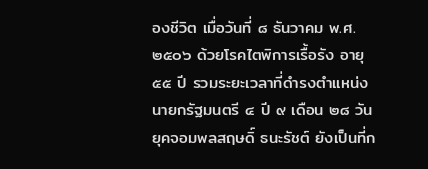องชีวิต เมื่อวันที่ ๘ ธันวาคม พ.ศ. ๒๕๐๖ ด้วยโรคไตพิการเรื้อรัง อายุ ๕๕ ปี รวมระยะเวลาที่ดำรงตำแหน่งนายกรัฐมนตรี ๔ ปี ๙ เดือน ๒๘ วัน
ยุคจอมพลสฤษดิ์ ธนะรัชต์ ยังเป็นที่ก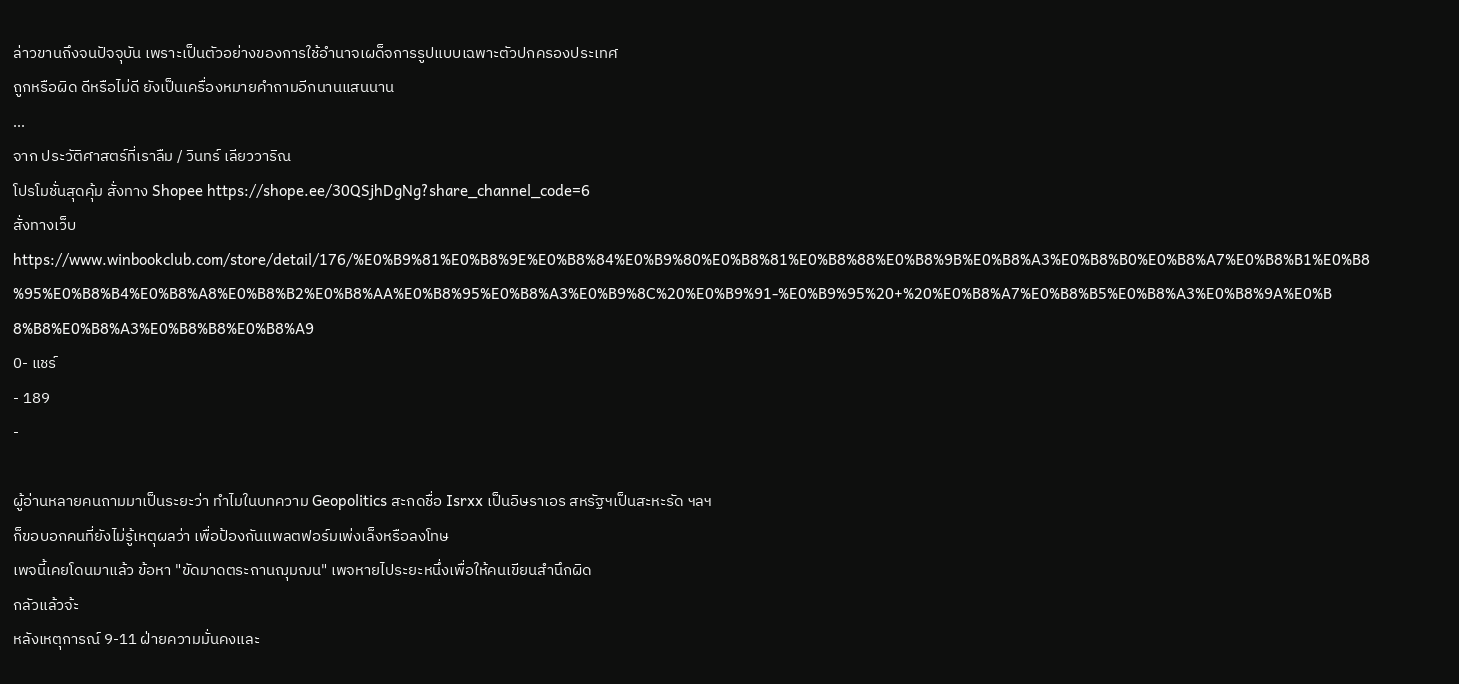ล่าวขานถึงจนปัจจุบัน เพราะเป็นตัวอย่างของการใช้อำนาจเผด็จการรูปแบบเฉพาะตัวปกครองประเทศ
ถูกหรือผิด ดีหรือไม่ดี ยังเป็นเครื่องหมายคำถามอีกนานแสนนาน
...
จาก ประวัติศาสตร์ที่เราลืม / วินทร์ เลียววาริณ
โปรโมชั่นสุดคุ้ม สั่งทาง Shopee https://shope.ee/30QSjhDgNg?share_channel_code=6
สั่งทางเว็บ https://www.winbookclub.com/store/detail/176/%E0%B9%81%E0%B8%9E%E0%B8%84%E0%B9%80%E0%B8%81%E0%B8%88%E0%B8%9B%E0%B8%A3%E0%B8%B0%E0%B8%A7%E0%B8%B1%E0%B8%95%E0%B8%B4%E0%B8%A8%E0%B8%B2%E0%B8%AA%E0%B8%95%E0%B8%A3%E0%B9%8C%20%E0%B9%91-%E0%B9%95%20+%20%E0%B8%A7%E0%B8%B5%E0%B8%A3%E0%B8%9A%E0%B8%B8%E0%B8%A3%E0%B8%B8%E0%B8%A9
0- แชร์
- 189
-

ผู้อ่านหลายคนถามมาเป็นระยะว่า ทำไมในบทความ Geopolitics สะกดชื่อ Isrxx เป็นอิษราเอร สหรัฐฯเป็นสะหะรัด ฯลฯ
ก็ขอบอกคนที่ยังไม่รู้เหตุผลว่า เพื่อป้องกันแพลตฟอร์มเพ่งเล็งหรือลงโทษ
เพจนี้เคยโดนมาแล้ว ข้อหา "ขัดมาดตระถานฌุมฌน" เพจหายไประยะหนึ่งเพื่อให้คนเขียนสำนึกผิด
กลัวแล้วจ้ะ
หลังเหตุการณ์ 9-11 ฝ่ายความมั่นคงและ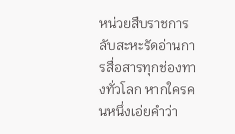หน่วยสืบราชการลับสะหะรัดอ่านการสื่อสารทุกช่องทางทั่วโลก หากใครคนหนึ่งเอ่ยคำว่า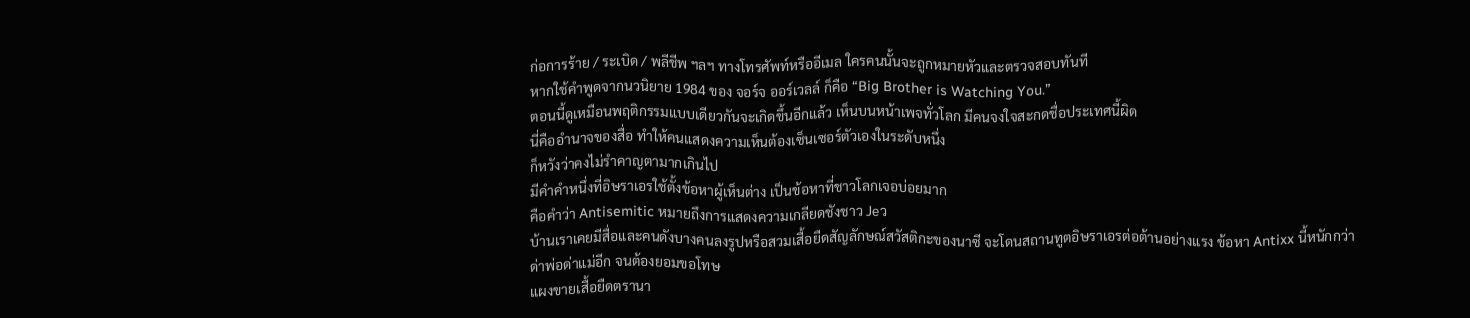ก่อการร้าย / ระเบิด / พลีชีพ ฯลฯ ทางโทรศัพท์หรืออีเมล ใครคนนั้นจะถูกหมายหัวและตรวจสอบทันที
หากใช้คำพูดจากนวนิยาย 1984 ของ จอร์จ ออร์เวลล์ ก็คือ “Big Brother is Watching You.”
ตอนนี้ดูเหมือนพฤติกรรมแบบเดียวกันจะเกิดขึ้นอีกแล้ว เห็นบนหน้าเพจทั่วโลก มีคนจงใจสะกดชื่อประเทศนี้ผิด
นี่คืออำนาจของสื่อ ทำให้คนแสดงความเห็นต้องเซ็นเซอร์ตัวเองในระดับหนึ่ง
ก็หวังว่าคงไม่รำคาญตามากเกินไป
มีคำคำหนึ่งที่อิษราเอรใช้ตั้งข้อหาผู้เห็นต่าง เป็นข้อหาที่ชาวโลกเจอบ่อยมาก
คือคำว่า Antisemitic หมายถึงการแสดงความเกลียดชังชาว Jeว
บ้านเราเคยมีสื่อและคนดังบางคนลงรูปหรือสวมเสื้อยืดสัญลักษณ์สวัสติกะของนาซี จะโดนสถานทูตอิษราเอรต่อต้านอย่างแรง ข้อหา Antixx นี้หนักกว่าด่าพ่อด่าแม่อีก จนต้องยอมขอโทษ
แผงขายเสื้อยืดตรานา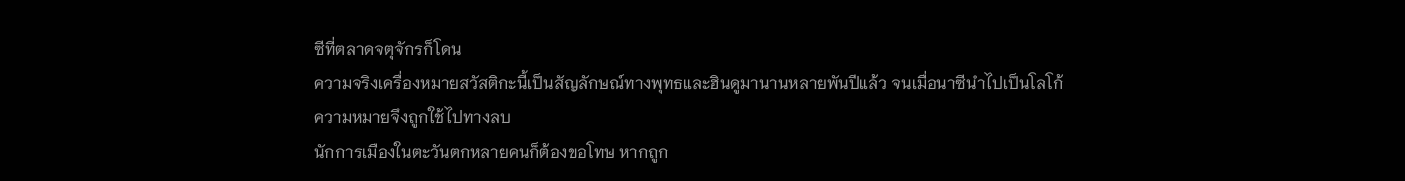ซีที่ตลาดจตุจักรก็โดน
ความจริงเครื่องหมายสวัสติกะนี้เป็นสัญลักษณ์ทางพุทธและฮินดูมานานหลายพันปีแล้ว จนเมื่อนาซีนำไปเป็นโลโก้ ความหมายจึงถูกใช้ไปทางลบ
นักการเมืองในตะวันตกหลายคนก็ต้องขอโทษ หากถูก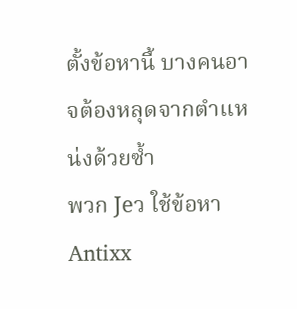ตั้งข้อหานี้ บางคนอาจต้องหลุดจากตำแหน่งด้วยซ้ำ
พวก Jeว ใช้ข้อหา Antixx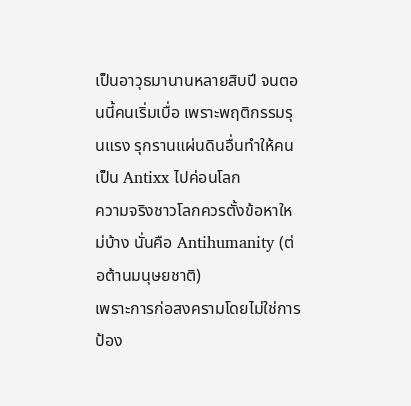เป็นอาวุธมานานหลายสิบปี จนตอนนี้คนเริ่มเบื่อ เพราะพฤติกรรมรุนแรง รุกรานแผ่นดินอื่นทำให้คนเป็น Antixx ไปค่อนโลก
ความจริงชาวโลกควรตั้งข้อหาใหม่บ้าง นั่นคือ Antihumanity (ต่อต้านมนุษยชาติ)
เพราะการก่อสงครามโดยไม่ใช่การป้อง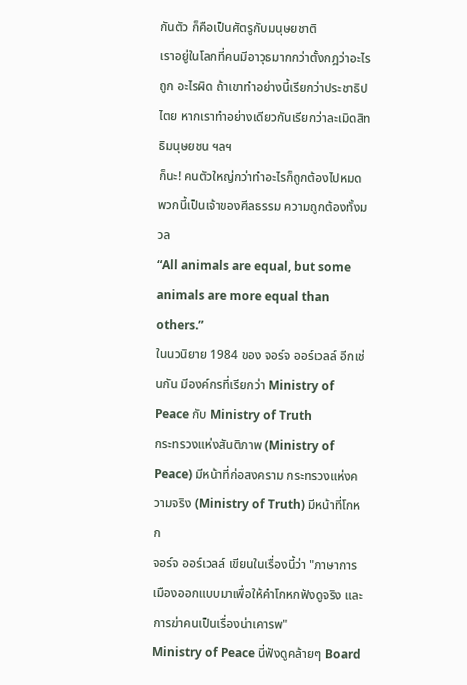กันตัว ก็คือเป็นศัตรูกับมนุษยชาติ
เราอยู่ในโลกที่คนมีอาวุธมากกว่าตั้งกฎว่าอะไรถูก อะไรผิด ถ้าเขาทำอย่างนี้เรียกว่าประชาธิปไตย หากเราทำอย่างเดียวกันเรียกว่าละเมิดสิทธิมนุษยชน ฯลฯ
ก็นะ! คนตัวใหญ่กว่าทำอะไรก็ถูกต้องไปหมด พวกนี้เป็นเจ้าของศีลธรรม ความถูกต้องทั้งมวล
“All animals are equal, but some animals are more equal than others.”
ในนวนิยาย 1984 ของ จอร์จ ออร์เวลล์ อีกเช่นกัน มีองค์กรที่เรียกว่า Ministry of Peace กับ Ministry of Truth
กระทรวงแห่งสันติภาพ (Ministry of Peace) มีหน้าที่ก่อสงคราม กระทรวงแห่งความจริง (Ministry of Truth) มีหน้าที่โกหก
จอร์จ ออร์เวลล์ เขียนในเรื่องนี้ว่า "ภาษาการเมืองออกแบบมาเพื่อให้คำโกหกฟังดูจริง และการฆ่าคนเป็นเรื่องน่าเคารพ"
Ministry of Peace นี่ฟังดูคล้ายๆ Board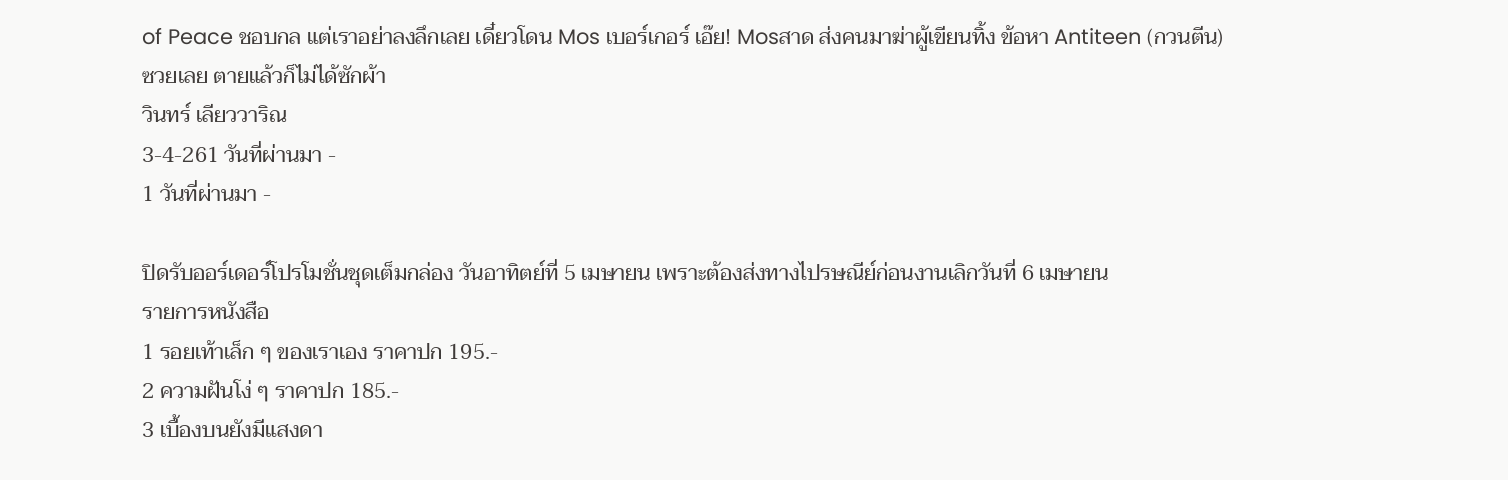of Peace ชอบกล แต่เราอย่าลงลึกเลย เดี๋ยวโดน Mos เบอร์เกอร์ เอ๊ย! Mosสาด ส่งคนมาฆ่าผู้เขียนทิ้ง ข้อหา Antiteen (กวนตีน)
ซวยเลย ตายแล้วก็ไม่ได้ซักผ้า
วินทร์ เลียววาริณ
3-4-261 วันที่ผ่านมา -
1 วันที่ผ่านมา -

ปิดรับออร์เดอร์โปรโมชั่นชุดเต็มกล่อง วันอาทิตย์ที่ 5 เมษายน เพราะต้องส่งทางไปรษณีย์ก่อนงานเลิกวันที่ 6 เมษายน
รายการหนังสือ
1 รอยเท้าเล็ก ๆ ของเราเอง ราคาปก 195.-
2 ความฝันโง่ ๆ ราคาปก 185.-
3 เบื้องบนยังมีแสงดา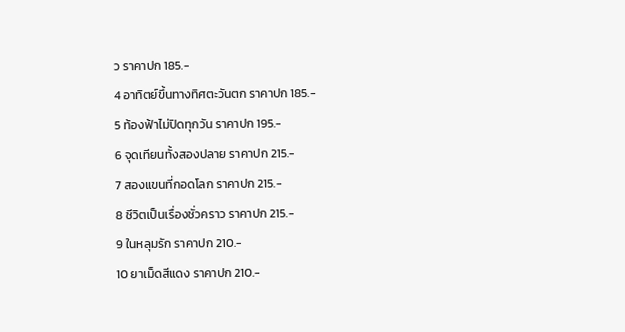ว ราคาปก 185.-
4 อาทิตย์ขึ้นทางทิศตะวันตก ราคาปก 185.-
5 ท้องฟ้าไม่ปิดทุกวัน ราคาปก 195.-
6 จุดเทียนทั้งสองปลาย ราคาปก 215.-
7 สองแขนที่กอดโลก ราคาปก 215.-
8 ชีวิตเป็นเรื่องชั่วคราว ราคาปก 215.-
9 ในหลุมรัก ราคาปก 210.-
10 ยาเม็ดสีแดง ราคาปก 210.-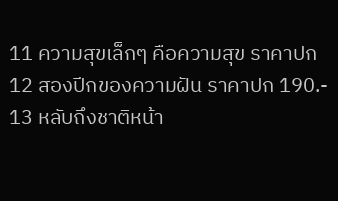11 ความสุขเล็กๆ คือความสุข ราคาปก
12 สองปีกของความฝัน ราคาปก 190.-
13 หลับถึงชาติหน้า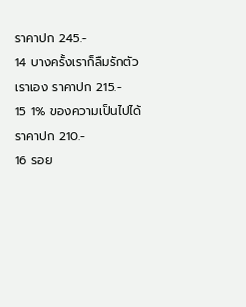ราคาปก 245.-
14 บางครั้งเราก็ลืมรักตัวเราเอง ราคาปก 215.-
15 1% ของความเป็นไปได้ ราคาปก 210.-
16 รอย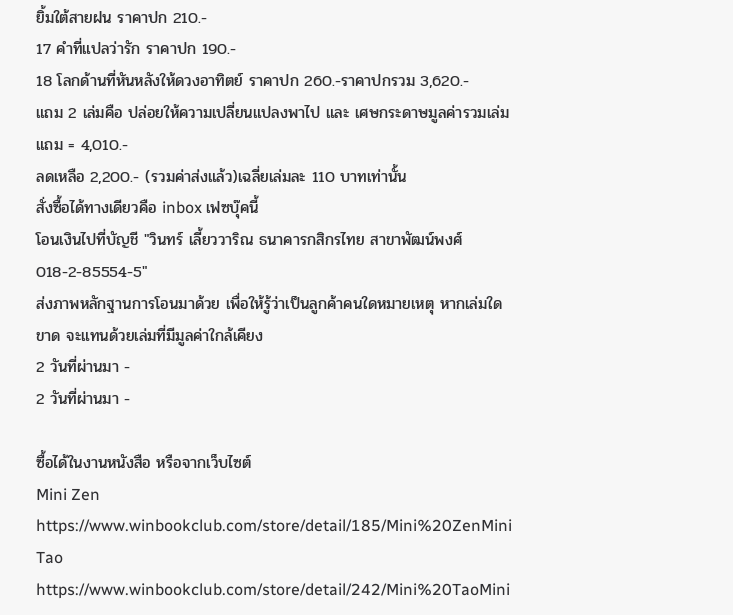ยิ้มใต้สายฝน ราคาปก 210.-
17 คำที่แปลว่ารัก ราคาปก 190.-
18 โลกด้านที่หันหลังให้ดวงอาทิตย์ ราคาปก 260.-ราคาปกรวม 3,620.-
แถม 2 เล่มคือ ปล่อยให้ความเปลี่ยนแปลงพาไป และ เศษกระดาษมูลค่ารวมเล่มแถม = 4,010.-
ลดเหลือ 2,200.- (รวมค่าส่งแล้ว)เฉลี่ยเล่มละ 110 บาทเท่านั้น
สั่งซื้อได้ทางเดียวคือ inbox เฟซบุ๊คนี้
โอนเงินไปที่บัญชี "วินทร์ เลี้ยววาริณ ธนาคารกสิกรไทย สาขาพัฒน์พงศ์ 018-2-85554-5"
ส่งภาพหลักฐานการโอนมาด้วย เพื่อให้รู้ว่าเป็นลูกค้าคนใดหมายเหตุ หากเล่มใดขาด จะแทนด้วยเล่มที่มีมูลค่าใกล้เคียง
2 วันที่ผ่านมา -
2 วันที่ผ่านมา -

ซื้อได้ในงานหนังสือ หรือจากเว็บไซต์
Mini Zen
https://www.winbookclub.com/store/detail/185/Mini%20ZenMini Tao
https://www.winbookclub.com/store/detail/242/Mini%20TaoMini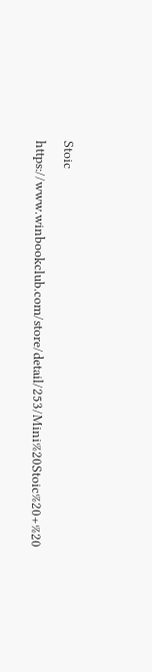Stoic
https://www.winbookclub.com/store/detail/253/Mini%20Stoic%20+%20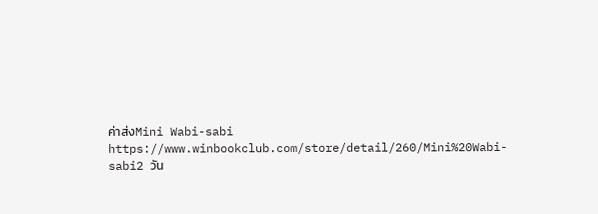ค่าส่งMini Wabi-sabi
https://www.winbookclub.com/store/detail/260/Mini%20Wabi-sabi2 วัน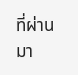ที่ผ่านมา